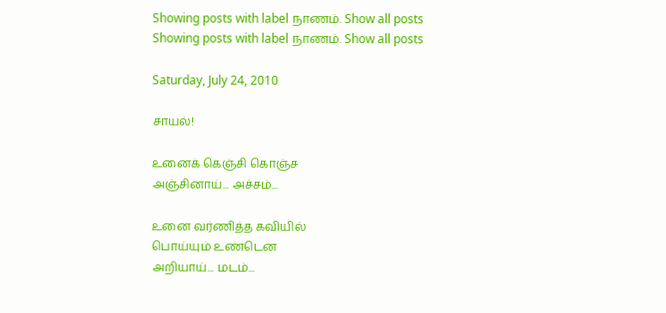Showing posts with label நாணம். Show all posts
Showing posts with label நாணம். Show all posts

Saturday, July 24, 2010

சாயல்!

உனைக் கெஞ்சி கொஞ்ச
அஞ்சினாய்... அச்சம்...

உனை வர்ணித்த கவியில்
பொய்யும் உண்டென
அறியாய்... மடம்...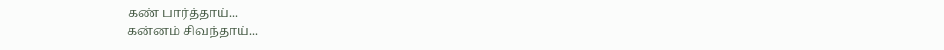கண் பார்த்தாய்...
கன்னம் சிவந்தாய்...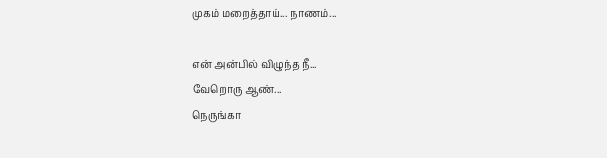முகம் மறைத்தாய்... நாணம்...

என் அன்பில் விழுந்த நீ...
வேறொரு ஆண்...
நெருங்கா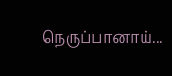நெருப்பானாய்...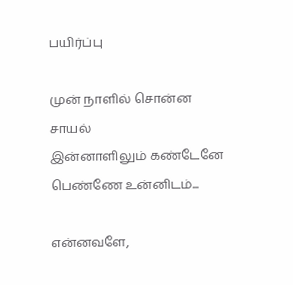பயிர்ப்பு

முன் நாளில் சொன்ன சாயல்
இன்னாளிலும் கண்டேனே
பெண்ணே உன்னிடம்...

என்னவளே,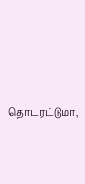தொடரட்டுமா,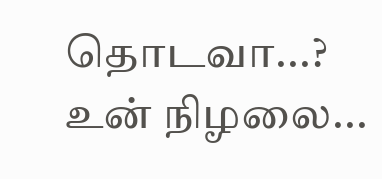தொடவா...?
உன் நிழலை...